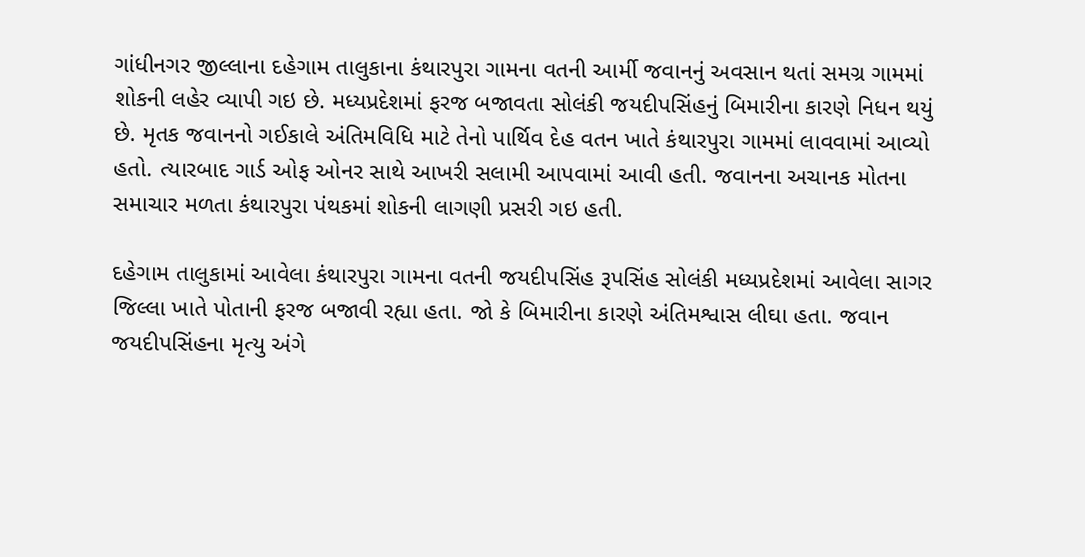ગાંધીનગર જીલ્લાના દહેગામ તાલુકાના કંથારપુરા ગામના વતની આર્મી જવાનનું અવસાન થતાં સમગ્ર ગામમાં શોકની લહેર વ્યાપી ગઇ છે. મધ્યપ્રદેશમાં ફરજ બજાવતા સોલંકી જયદીપસિંહનું બિમારીના કારણે નિધન થયું છે. મૃતક જવાનનો ગઈકાલે અંતિમવિધિ માટે તેનો પાર્થિવ દેહ વતન ખાતે કંથારપુરા ગામમાં લાવવામાં આવ્યો હતો. ત્યારબાદ ગાર્ડ ઓફ ઓનર સાથે આખરી સલામી આપવામાં આવી હતી. જવાનના અચાનક મોતના સમાચાર મળતા કંથારપુરા પંથકમાં શોકની લાગણી પ્રસરી ગઇ હતી.

દહેગામ તાલુકામાં આવેલા કંથારપુરા ગામના વતની જયદીપસિંહ રૂપસિંહ સોલંકી મધ્યપ્રદેશમાં આવેલા સાગર જિલ્લા ખાતે પોતાની ફરજ બજાવી રહ્યા હતા. જો કે બિમારીના કારણે અંતિમશ્વાસ લીઘા હતા. જવાન જયદીપસિંહના મૃત્યુ અંગે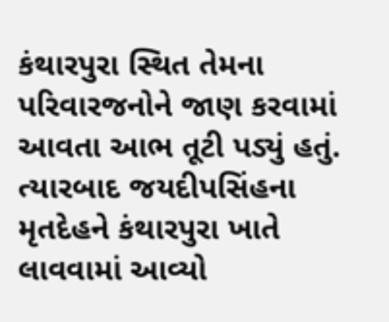કંથારપુરા સ્થિત તેમના પરિવારજનોને જાણ કરવામાં આવતા આભ તૂટી પડ્યું હતું. ત્યારબાદ જયદીપસિંહના મૃતદેહને કંથારપુરા ખાતે લાવવામાં આવ્યો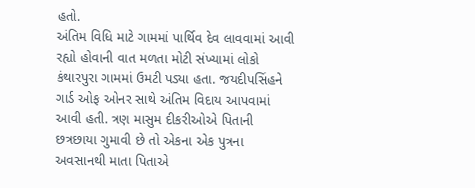હતો.
અંતિમ વિધિ માટે ગામમાં પાર્થિવ દેવ લાવવામાં આવી રહ્યો હોવાની વાત મળતા મોટી સંખ્યામાં લોકો કંથારપુરા ગામમાં ઉમટી પડ્યા હતા. જયદીપસિંહને ગાર્ડ ઓફ ઓનર સાથે અંતિમ વિદાય આપવામાં આવી હતી. ત્રણ માસુમ દીકરીઓએ પિતાની છત્રછાયા ગુમાવી છે તો એકના એક પુત્રના અવસાનથી માતા પિતાએ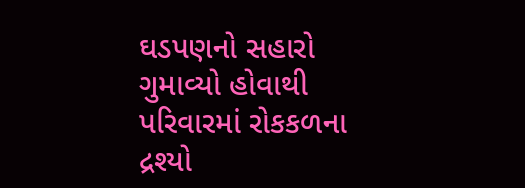ઘડપણનો સહારો ગુમાવ્યો હોવાથી પરિવારમાં રોકકળના દ્રશ્યો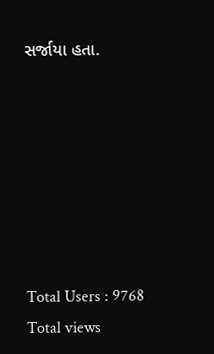સર્જાયા હતા.







Total Users : 9768
Total views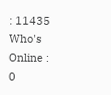: 11435
Who's Online : 0